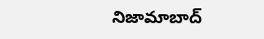నిజామాబాద్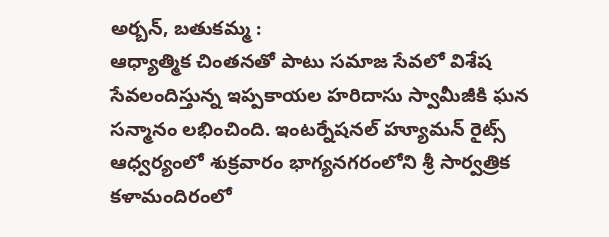అర్బన్, బతుకమ్మ :
ఆధ్యాత్మిక చింతనతో పాటు సమాజ సేవలో విశేష సేవలందిస్తున్న ఇప్పకాయల హరిదాసు స్వామీజీకి ఘన సన్మానం లభించింది. ఇంటర్నేషనల్ హ్యూమన్ రైట్స్ ఆధ్వర్యంలో శుక్రవారం భాగ్యనగరంలోని శ్రీ సార్వత్రిక కళామందిరంలో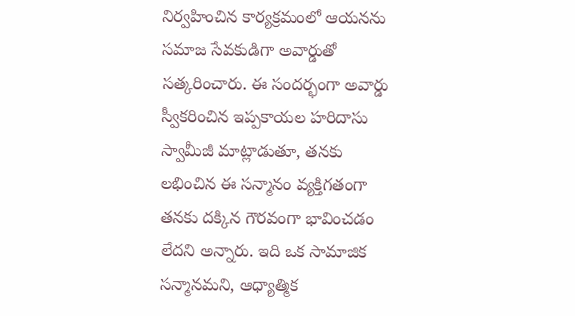నిర్వహించిన కార్యక్రమంలో ఆయనను సమాజ సేవకుడిగా అవార్డుతో సత్కరించారు. ఈ సందర్భంగా అవార్డు స్వీకరించిన ఇప్పకాయల హరిదాసు స్వామీజీ మాట్లాడుతూ, తనకు లభించిన ఈ సన్మానం వ్యక్తిగతంగా తనకు దక్కిన గౌరవంగా భావించడం లేదని అన్నారు. ఇది ఒక సామాజిక సన్మానమని, ఆధ్యాత్మిక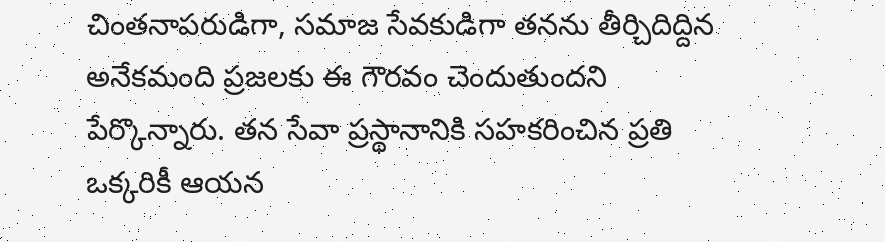చింతనాపరుడిగా, సమాజ సేవకుడిగా తనను తీర్చిదిద్దిన అనేకమంది ప్రజలకు ఈ గౌరవం చెందుతుందని పేర్కొన్నారు. తన సేవా ప్రస్థానానికి సహకరించిన ప్రతి ఒక్కరికీ ఆయన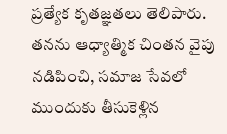ప్రత్యేక కృతజ్ఞతలు తెలిపారు. తనను ఆధ్యాత్మిక చింతన వైపు నడిపించి, సమాజ సేవలో ముందుకు తీసుకెళ్లిన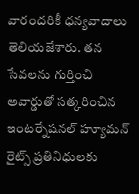వారందరికీ ధన్యవాదాలు తెలియజేశారు. తన సేవలను గుర్తించి అవార్డుతో సత్కరించిన ఇంటర్నేషనల్ హ్యూమన్ రైట్స్ ప్రతినిధులకు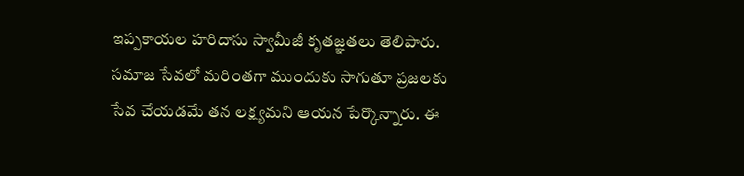ఇప్పకాయల హరిదాసు స్వామీజీ కృతజ్ఞతలు తెలిపారు. సమాజ సేవలో మరింతగా ముందుకు సాగుతూ ప్రజలకు సేవ చేయడమే తన లక్ష్యమని ఆయన పేర్కొన్నారు. ఈ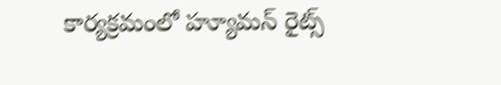కార్యక్రమంలో హ్యూమన్ రైట్స్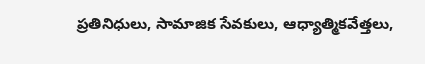ప్రతినిధులు, సామాజిక సేవకులు, ఆధ్యాత్మికవేత్తలు,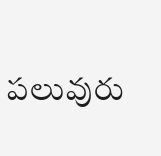పలువురు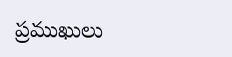ప్రముఖులు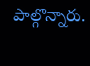పాల్గొన్నారు.